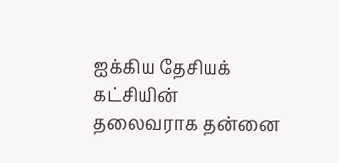ஐக்கிய தேசியக் கட்சியின் தலைவராக தன்னை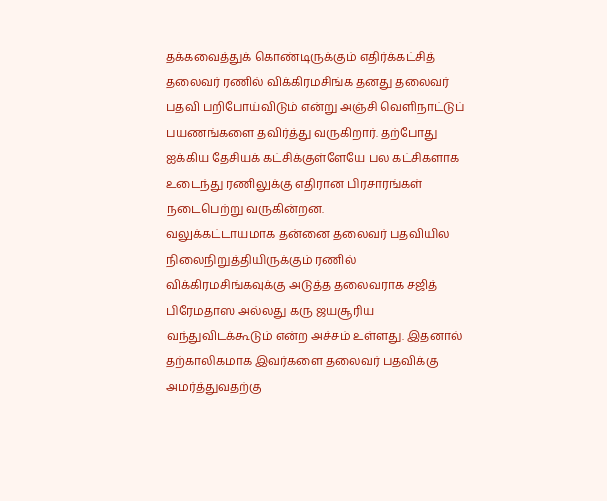தக்கவைத்துக் கொண்டிருக்கும் எதிர்க்கட்சித் தலைவர் ரணில் விக்கிரமசிங்க தனது தலைவர் பதவி பறிபோய்விடும் என்று அஞ்சி வெளிநாட்டுப் பயணங்களை தவிர்த்து வருகிறார். தற்போது ஐக்கிய தேசியக் கட்சிக்குள்ளேயே பல கட்சிகளாக உடைந்து ரணிலுக்கு எதிரான பிரசாரங்கள் நடைபெற்று வருகின்றன.
வலுக்கட்டாயமாக தன்னை தலைவர் பதவியில நிலைநிறுத்தியிருக்கும் ரணில் விக்கிரமசிங்கவுக்கு அடுத்த தலைவராக சஜித் பிரேமதாஸ அல்லது கரு ஜயசூரிய வந்துவிடக்கூடும் என்ற அச்சம் உள்ளது. இதனால் தற்காலிகமாக இவர்களை தலைவர் பதவிக்கு அமர்த்துவதற்கு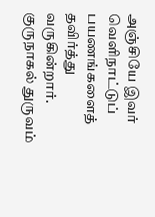அஞ்சியே இவர் வெளிநாட்டுப் பயணங்களைத் தவிர்த்து வருகின்றார்.
குருநாகல் துருவம்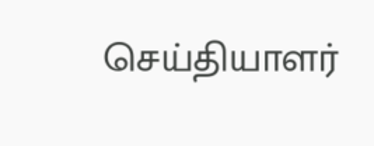செய்தியாளர்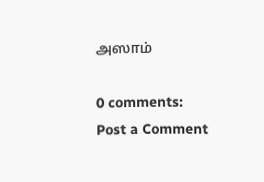அஸாம்

0 comments:
Post a Comment